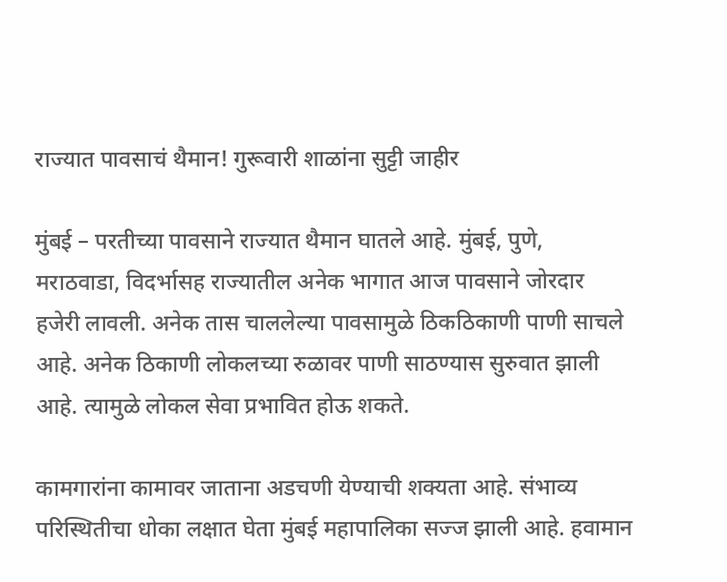राज्यात पावसाचं थैमान! गुरूवारी शाळांना सुट्टी जाहीर

मुंबई – परतीच्या पावसाने राज्यात थैमान घातले आहे. मुंबई, पुणे, मराठवाडा, विदर्भासह राज्यातील अनेक भागात आज पावसाने जोरदार हजेरी लावली. अनेक तास चाललेल्या पावसामुळे ठिकठिकाणी पाणी साचले आहे. अनेक ठिकाणी लोकलच्या रुळावर पाणी साठण्यास सुरुवात झाली आहे. त्यामुळे लोकल सेवा प्रभावित होऊ शकते.

कामगारांना कामावर जाताना अडचणी येण्याची शक्यता आहे. संभाव्य परिस्थितीचा धोका लक्षात घेता मुंबई महापालिका सज्ज झाली आहे. हवामान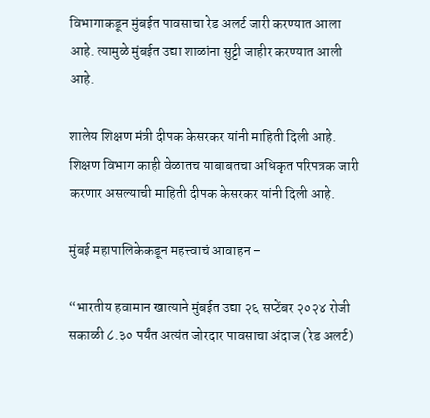विभागाकडून मुंबईत पावसाचा रेड अलर्ट जारी करण्यात आला आहे. त्यामुळे मुंबईत उद्या शाळांना सुट्टी जाहीर करण्यात आली आहे.

शालेय शिक्षण मंत्री दीपक केसरकर यांनी माहिती दिली आहे. शिक्षण विभाग काही वेळातच याबाबतचा अधिकृत परिपत्रक जारी करणार असल्याची माहिती दीपक केसरकर यांनी दिली आहे.

मुंबई महापालिकेकडून महत्त्वाचं आवाहन –

“भारतीय हवामान खात्याने मुंबईत उद्या २६ सप्टेंबर २०२४ रोजी सकाळी ८.३० पर्यंत अत्यंत जोरदार पावसाचा अंदाज (रेड अलर्ट)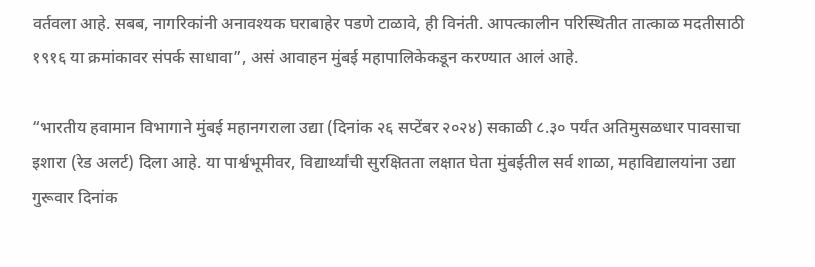वर्तवला आहे. सबब, नागरिकांनी अनावश्यक घराबाहेर पडणे टाळावे, ही विनंती. आपत्कालीन परिस्थितीत तात्काळ मदतीसाठी १९१६ या क्रमांकावर संपर्क साधावा”, असं आवाहन मुंबई महापालिकेकडून करण्यात आलं आहे.

“भारतीय हवामान विभागाने मुंबई महानगराला उद्या (दिनांक २६ सप्टेंबर २०२४) सकाळी ८.३० पर्यंत अतिमुसळधार पावसाचा इशारा (रेड अलर्ट) दिला आहे. या पार्श्वभूमीवर, विद्यार्थ्यांची सुरक्षितता लक्षात घेता मुंबईतील सर्व शाळा, महाविद्यालयांना उद्या गुरूवार दिनांक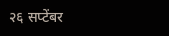२६ सप्टेंबर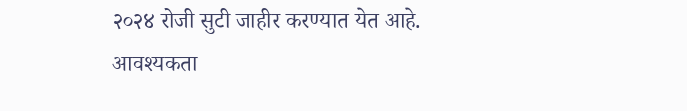२०२४ रोजी सुटी जाहीर करण्यात येत आहे. आवश्यकता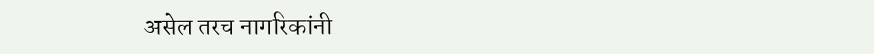असेल तरच नागरिकांनी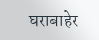घराबाहेर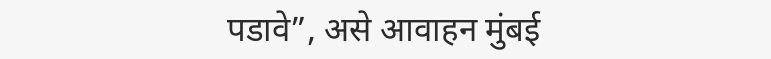पडावे”, असे आवाहन मुंबई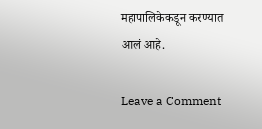महापालिकेकडून करण्यात आलं आहे.

Leave a Comment